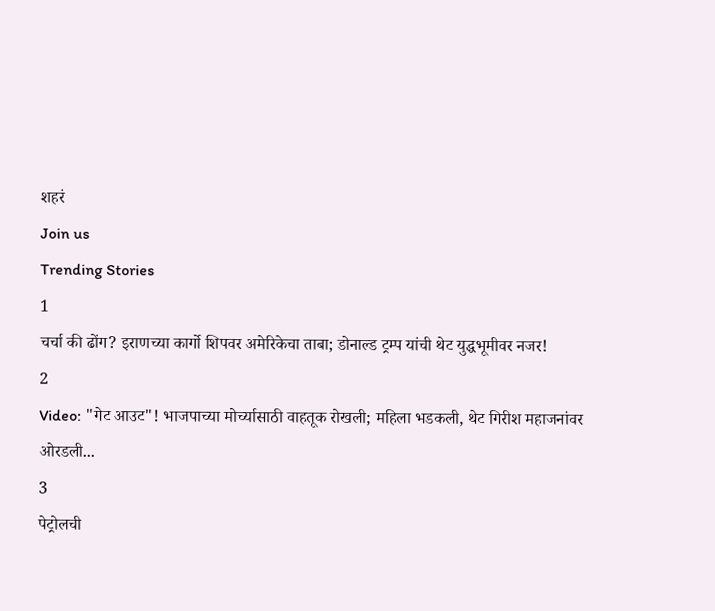शहरं
Join us
Trending Stories
1
चर्चा की ढोंग? इराणच्या कार्गो शिपवर अमेरिकेचा ताबा; डोनाल्ड ट्रम्प यांची थेट युद्धभूमीवर नजर!
2
Video: "गेट आउट"! भाजपाच्या मोर्च्यासाठी वाहतूक रोखली; महिला भडकली, थेट गिरीश महाजनांवर ओरडली...
3
पेट्रोलची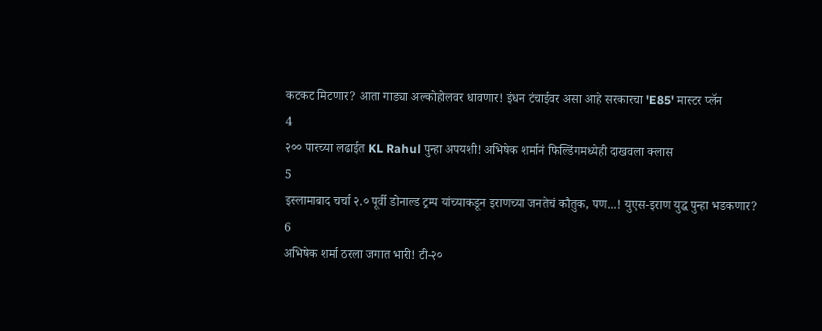कटकट मिटणार? आता गाड्या अल्कोहोलवर धावणार! इंधन टंचाईवर असा आहे सरकारचा 'E85' मास्टर प्लॅन
4
२०० पारच्या लढाईत KL Rahul पुन्हा अपयशी! अभिषेक शर्मानं फिल्डिंगमध्येही दाखवला क्लास
5
इस्लामाबाद चर्चा २.० पूर्वी डोनाल्ड ट्रम्प यांच्याकडून इराणच्या जनतेचं कौतुक, पण...! युएस-इराण युद्ध पुन्हा भडकणार?
6
अभिषेक शर्मा ठरला जगात भारी! टी-२०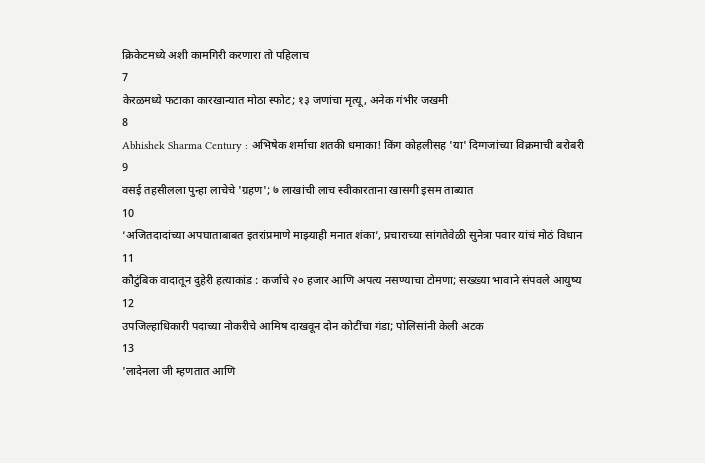क्रिकेटमध्ये अशी कामगिरी करणारा तो पहिलाच
7
केरळमध्ये फटाका कारखान्यात मोठा स्फोट; १३ जणांचा मृत्यू, अनेक गंभीर जखमी
8
Abhishek Sharma Century : अभिषेक शर्माचा शतकी धमाका! किंग कोहलीसह 'या' दिग्गजांच्या विक्रमाची बरोबरी
9
वसई तहसीलला पुन्हा लाचेचे 'ग्रहण'; ७ लाखांची लाच स्वीकारताना खासगी इसम ताब्यात
10
‘अजितदादांच्या अपघाताबाबत इतरांप्रमाणे माझ्याही मनात शंका’, प्रचाराच्या सांगतेवेळी सुनेत्रा पवार यांचं मोठं विधान
11
कौटुंबिक वादातून दुहेरी हत्याकांड : कर्जाचे २० हजार आणि अपत्य नसण्याचा टोमणा; सख्ख्या भावाने संपवले आयुष्य
12
उपजिल्हाधिकारी पदाच्या नोकरीचे आमिष दाखवून दोन कोटींचा गंडा; पोलिसांनी केली अटक
13
'लादेनला जी म्हणतात आणि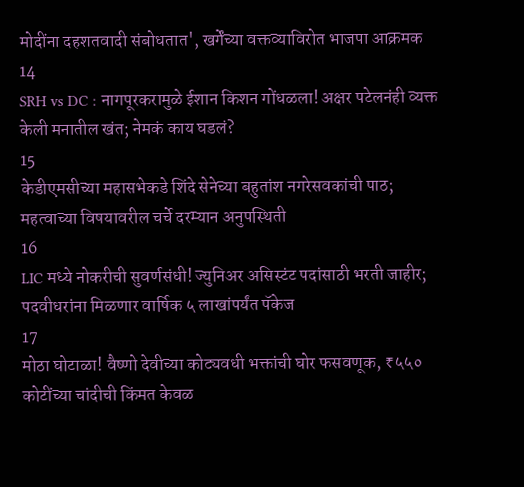मोदींना दहशतवादी संबोधतात', खर्गेंच्या वक्तव्याविरोत भाजपा आक्रमक
14
SRH vs DC : नागपूरकरामुळे ईशान किशन गोंधळला! अक्षर पटेलनंही व्यक्त केली मनातील खंत; नेमकं काय घडलं?
15
केडीएमसीच्या महासभेकडे शिंदे सेनेच्या बहुतांश नगरेसवकांची पाठ; महत्वाच्या विषयावरील चर्चे दरम्यान अनुपस्थिती
16
LIC मध्ये नोकरीची सुवर्णसंधी! ज्युनिअर असिस्टंट पदांसाठी भरती जाहीर; पदवीधरांना मिळणार वार्षिक ५ लाखांपर्यंत पॅकेज
17
मोठा घोटाळा! वैष्णो देवीच्या कोट्यवधी भक्तांची घोर फसवणूक, ₹५५० कोटींच्या चांदीची किंमत केवळ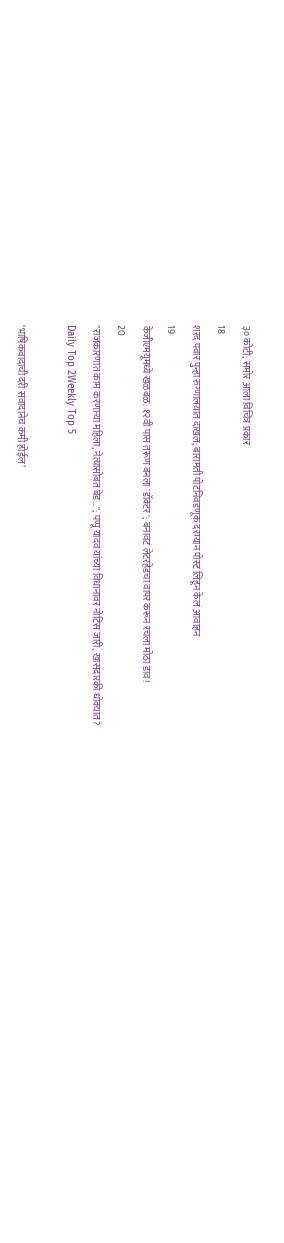३० कोटी; समोर आला विचित्र प्रकार
18
शरद पवार पुन्हा रुग्णालयात दाखल; बारामती पोटनिवडणूक दरम्यान पोस्ट लिहून केलं आवाहन
19
केजीएमयूमध्ये खळबळ: १२वी पास तरूण बनला 'डॉक्टर'; बनावट लेटरहेडचा वापर करून रचला मोठा डाव!
20
"राजकारणात काम करणाऱ्या महिला, नेत्यांसोबत बेड…"; पप्पू यादव यांच्या विधानावर नोटिस जारी, खासदारकी धोक्यात?
Daily Top 2Weekly Top 5

‘भाषिकवादाची दरी संवादानेच कमी होईल’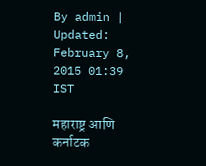By admin | Updated: February 8, 2015 01:39 IST

महाराष्ट्र आणि कर्नाटक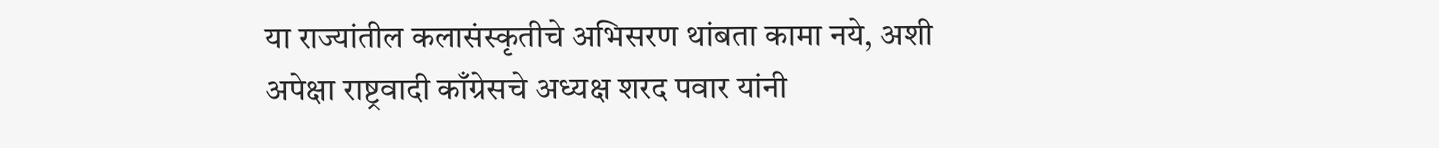या राज्यांतील कलासंस्कृतीचे अभिसरण थांबता कामा नये, अशी अपेक्षा राष्ट्रवादी काँग्रेसचे अध्यक्ष शरद पवार यांनी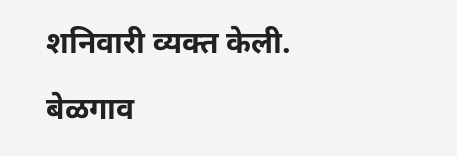शनिवारी व्यक्त केली.

बेळगाव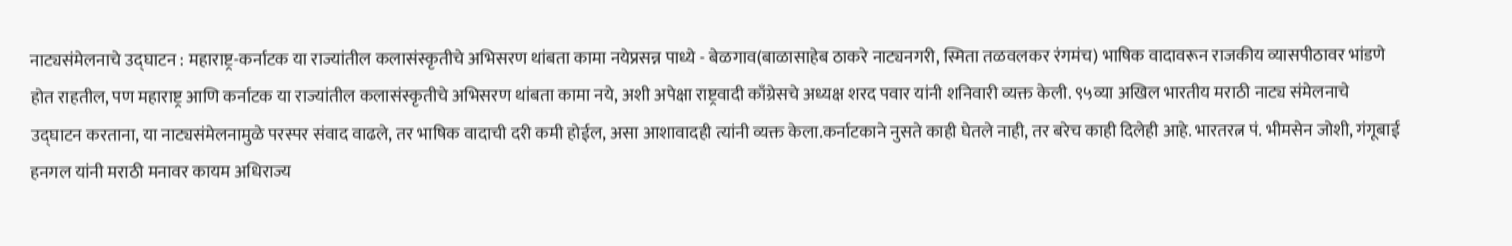नाट्यसंमेलनाचे उद्घाटन : महाराष्ट्र-कर्नाटक या राज्यांतील कलासंस्कृतीचे अभिसरण थांबता कामा नयेप्रसन्न पाध्ये - बेळगाव(बाळासाहेब ठाकरे नाट्यनगरी, स्मिता तळवलकर रंगमंच) भाषिक वादावरून राजकीय व्यासपीठावर भांडणे होत राहतील, पण महाराष्ट्र आणि कर्नाटक या राज्यांतील कलासंस्कृतीचे अभिसरण थांबता कामा नये, अशी अपेक्षा राष्ट्रवादी काँग्रेसचे अध्यक्ष शरद पवार यांनी शनिवारी व्यक्त केली. ९५व्या अखिल भारतीय मराठी नाट्य संमेलनाचे उद्घाटन करताना, या नाट्यसंमेलनामुळे परस्पर संवाद वाढले, तर भाषिक वादाची दरी कमी होईल, असा आशावादही त्यांनी व्यक्त केला.कर्नाटकाने नुसते काही घेतले नाही, तर बरेच काही दिलेही आहे. भारतरत्न पं. भीमसेन जोशी, गंगूबाई हनगल यांनी मराठी मनावर कायम अधिराज्य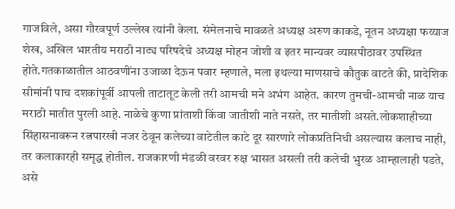गाजविले, असा गौरवपूर्ण उल्लेख त्यांनी केला. संमेलनाचे मावळते अध्यक्ष अरुण काकडे, नूतन अध्यक्षा फय्याज शेख, अखिल भारतीय मराठी नाट्य परिषदेचे अध्यक्ष मोहन जोशी व इतर मान्यवर व्यासपीठावर उपस्थित होते.गतकाळातील आठवणींना उजाळा देऊन पवार म्हणाले, मला इथल्या माणसाचे कौतुक वाटते की, प्रादेशिक सीमांनी पाच दशकांपूर्वी आपली ताटातूट केली तरी आमची मने अभंग आहेत. कारण तुमची-आमची नाळ याच मराठी मातीत पुरली आहे. नाळेचे कुणा प्रांताशी किंवा जातीशी नाते नसते, तर मातीशी असते.लोकशाहीच्या सिंहासनावरून रत्नपारखी नजर ठेवून कलेच्या वाटेतील काटे दूर सारणारे लोकप्रतिनिधी असल्यास कलाच नाही, तर कलाकारही समृद्ध होतील. राजकारणी मंडळी वरवर रुक्ष भासत असली तरी कलेची भुरळ आम्हालाही पडते, असे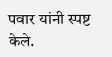पवार यांनी स्पष्ट केले.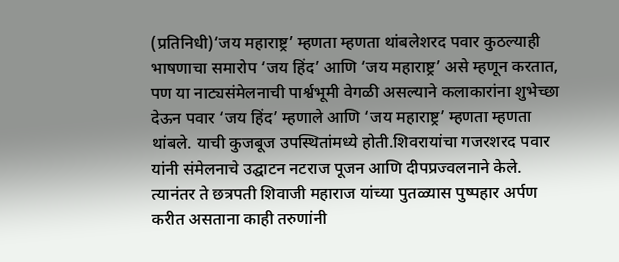(प्रतिनिधी)‘जय महाराष्ट्र’ म्हणता म्हणता थांबलेशरद पवार कुठल्याही भाषणाचा समारोप ‘जय हिंद’ आणि ‘जय महाराष्ट्र’ असे म्हणून करतात, पण या नाट्यसंमेलनाची पार्श्वभूमी वेगळी असल्याने कलाकारांना शुभेच्छा देऊन पवार ‘जय हिंद’ म्हणाले आणि ‘जय महाराष्ट्र’ म्हणता म्हणता थांबले. याची कुजबूज उपस्थितांमध्ये होती.शिवरायांचा गजरशरद पवार यांनी संमेलनाचे उद्घाटन नटराज पूजन आणि दीपप्रज्वलनाने केले. त्यानंतर ते छत्रपती शिवाजी महाराज यांच्या पुतळ्यास पुष्पहार अर्पण करीत असताना काही तरुणांनी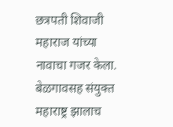छत्रपती शिवाजी महाराज यांच्या नावाचा गजर केला. बेळगावसह संयुक्त महाराष्ट्र झालाच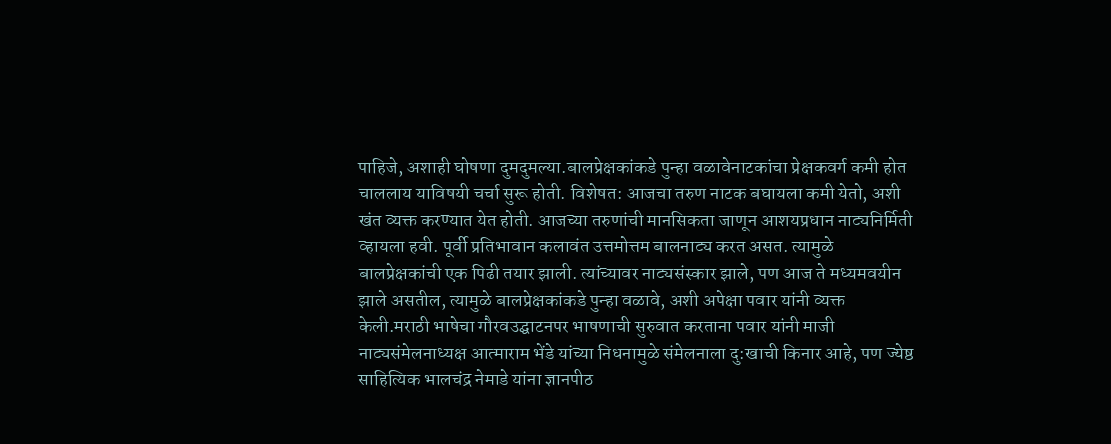पाहिजे, अशाही घोषणा दुमदुमल्या.बालप्रेक्षकांकडे पुन्हा वळावेनाटकांचा प्रेक्षकवर्ग कमी होत चाललाय याविषयी चर्चा सुरू होती. विशेषत: आजचा तरुण नाटक बघायला कमी येतो, अशी खंत व्यक्त करण्यात येत होती. आजच्या तरुणांची मानसिकता जाणून आशयप्रधान नाट्यनिर्मिती व्हायला हवी. पूर्वी प्रतिभावान कलावंत उत्तमोत्तम बालनाट्य करत असत. त्यामुळे बालप्रेक्षकांची एक पिढी तयार झाली. त्यांच्यावर नाट्यसंस्कार झाले, पण आज ते मध्यमवयीन झाले असतील, त्यामुळे बालप्रेक्षकांकडे पुन्हा वळावे, अशी अपेक्षा पवार यांनी व्यक्त केली.मराठी भाषेचा गौरवउद्घाटनपर भाषणाची सुरुवात करताना पवार यांनी माजी नाट्यसंमेलनाध्यक्ष आत्माराम भेंडे यांच्या निधनामुळे संमेलनाला दु:खाची किनार आहे, पण ज्येष्ठ साहित्यिक भालचंद्र नेमाडे यांना ज्ञानपीठ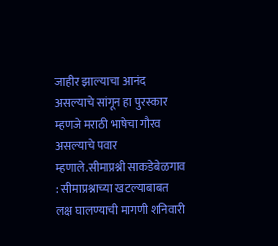जाहीर झाल्याचा आनंद असल्याचे सांगून हा पुरस्कार म्हणजे मराठी भाषेचा गौरव असल्याचे पवार म्हणाले.सीमाप्रश्नी साकडेबेळगाव : सीमाप्रश्नाच्या खटल्याबाबत लक्ष घालण्याची मागणी शनिवारी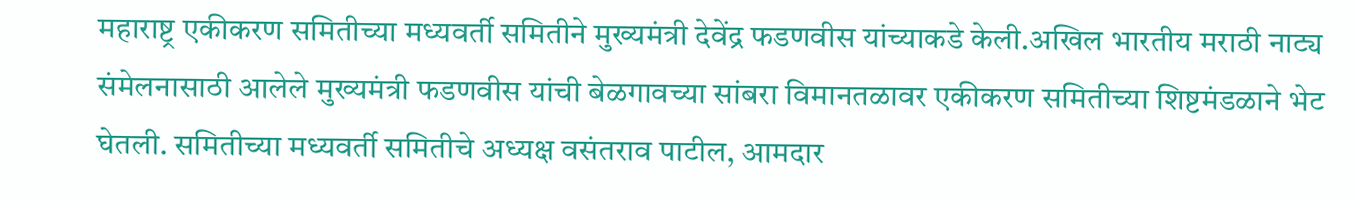महाराष्ट्र एकीकरण समितीच्या मध्यवर्ती समितीने मुख्यमंत्री देवेंद्र फडणवीस यांच्याकडे केली.अखिल भारतीय मराठी नाट्य संमेलनासाठी आलेले मुख्यमंत्री फडणवीस यांची बेळगावच्या सांबरा विमानतळावर एकीकरण समितीच्या शिष्टमंडळाने भेट घेतली. समितीच्या मध्यवर्ती समितीचे अध्यक्ष वसंतराव पाटील, आमदार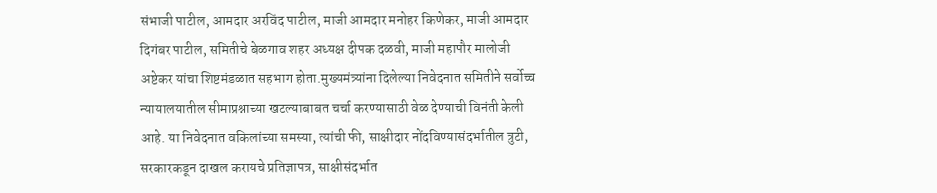संभाजी पाटील, आमदार अरविंद पाटील, माजी आमदार मनोहर किणेकर, माजी आमदार दिगंबर पाटील, समितीचे बेळगाव शहर अध्यक्ष दीपक दळवी, माजी महापौर मालोजी अष्टेकर यांचा शिष्टमंडळात सहभाग होता.मुख्यमंत्र्यांना दिलेल्या निवेदनात समितीने सर्वोच्च न्यायालयातील सीमाप्रश्नाच्या खटल्याबाबत चर्चा करण्यासाठी वेळ देण्याची विनंती केली आहे. या निवेदनात वकिलांच्या समस्या, त्यांची फी, साक्षीदार नोंदविण्यासंदर्भातील त्रुटी, सरकारकडून दाखल करायचे प्रतिज्ञापत्र, साक्षीसंदर्भात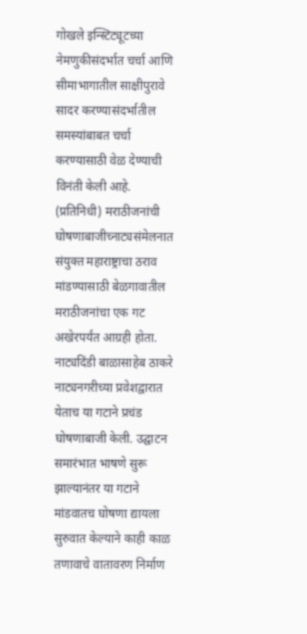गोखले इन्स्टिट्यूटच्या नेमणुकीसंदर्भात चर्चा आणि सीमाभागातील साक्षीपुरावे सादर करण्यासंदर्भातील समस्यांबाबत चर्चा करण्यासाठी वेळ देण्याची विनंती केली आहे. (प्रतिनिधी) मराठीजनांची घोषणाबाजीच्नाट्यसंमेलनात संयुक्त महाराष्ट्राचा ठराव मांडण्यासाठी बेळगावातील मराठीजनांचा एक गट अखेरपर्यंत आग्रही होता. नाट्यदिंडी बाळासाहेब ठाकरे नाट्यनगरीच्या प्रवेशद्वारात येताच या गटाने प्रचंड घोषणाबाजी केली. उद्घाटन समारंभात भाषणे सुरू झाल्यानंतर या गटाने मांडवातच घोषणा द्यायला सुरुवात केल्याने काही काळ तणावाचे वातावरण निर्माण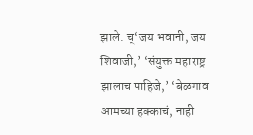झाले. च्‘जय भवानी, जय शिवाजी,’ ‘संयुक्त महाराष्ट्र झालाच पाहिजे,’ ‘बेळगाव आमच्या हक्काचं, नाही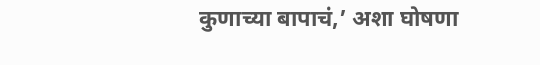कुणाच्या बापाचं,’ अशा घोषणा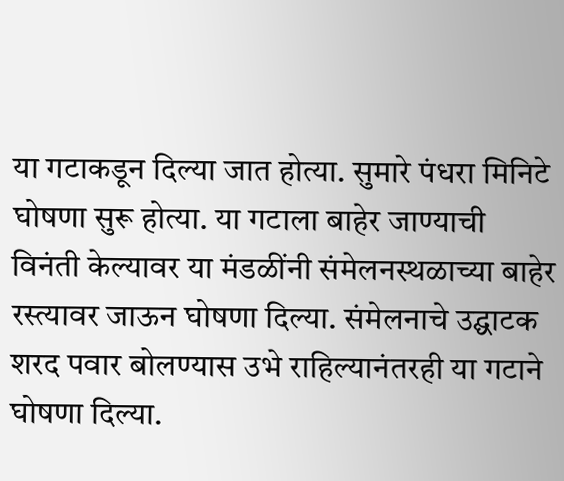या गटाकडून दिल्या जात होत्या. सुमारे पंधरा मिनिटे घोषणा सुरू होत्या. या गटाला बाहेर जाण्याची विनंती केल्यावर या मंडळींनी संमेलनस्थळाच्या बाहेर रस्त्यावर जाऊन घोषणा दिल्या. संमेलनाचे उद्घाटक शरद पवार बोलण्यास उभे राहिल्यानंतरही या गटाने घोषणा दिल्या.